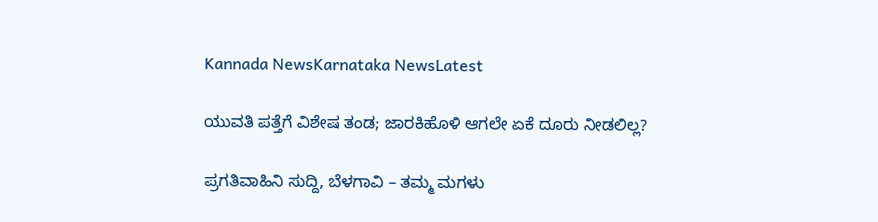Kannada NewsKarnataka NewsLatest

ಯುವತಿ ಪತ್ತೆಗೆ ವಿಶೇಷ ತಂಡ; ಜಾರಕಿಹೊಳಿ ಆಗಲೇ ಏಕೆ ದೂರು ನೀಡಲಿಲ್ಲ?

ಪ್ರಗತಿವಾಹಿನಿ ಸುದ್ದಿ, ಬೆಳಗಾವಿ – ತಮ್ಮ ಮಗಳು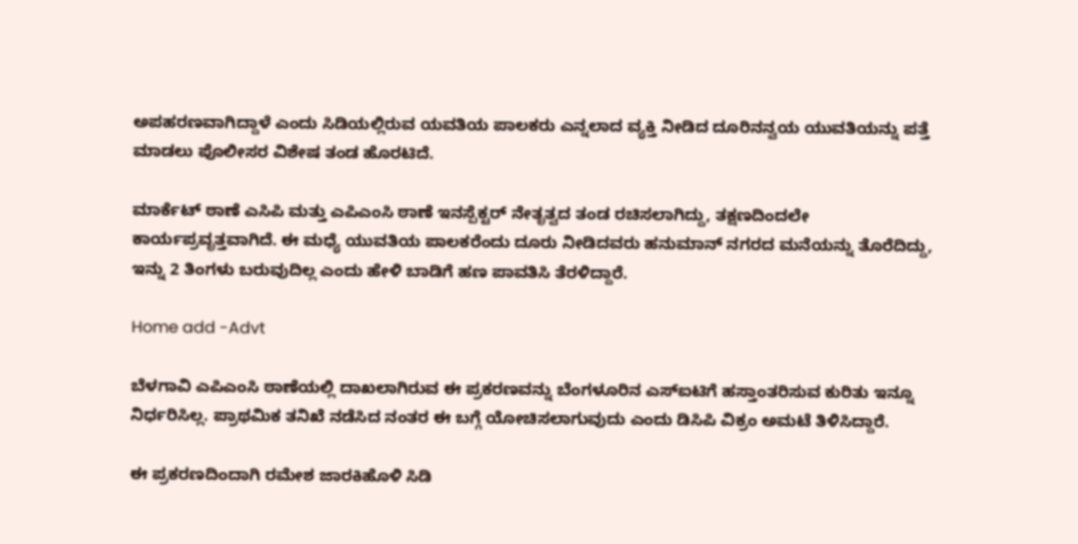ಅಪಹರಣವಾಗಿದ್ದಾಳೆ ಎಂದು ಸಿಡಿಯಲ್ಲಿರುವ ಯವತಿಯ ಪಾಲಕರು ಎನ್ನಲಾದ ವ್ಯಕ್ತಿ ನೀಡಿದ ದೂರಿನನ್ವಯ ಯುವತಿಯನ್ನು ಪತ್ತೆ ಮಾಡಲು ಪೊಲೀಸರ ವಿಶೇಷ ತಂಡ ಹೊರಟಿದೆ.

ಮಾರ್ಕೆಟ್ ಠಾಣೆ ಎಸಿಪಿ ಮತ್ತು ಎಪಿಎಂಸಿ ಠಾಣೆ ಇನಸ್ಪೆಕ್ಟರ್ ನೇತೃತ್ವದ ತಂಡ ರಚಿಸಲಾಗಿದ್ದು, ತಕ್ಷಣದಿಂದಲೇ ಕಾರ್ಯಪ್ರವೃತ್ತವಾಗಿದೆ. ಈ ಮಧ್ಯೆ ಯುವತಿಯ ಪಾಲಕರೆಂದು ದೂರು ನೀಡಿದವರು ಹನುಮಾನ್ ನಗರದ ಮನೆಯನ್ನು ತೊರೆದಿದ್ದು, ಇನ್ನು 2 ತಿಂಗಳು ಬರುವುದಿಲ್ಲ ಎಂದು ಹೇಳಿ ಬಾಡಿಗೆ ಹಣ ಪಾವತಿಸಿ ತೆರಳಿದ್ದಾರೆ.

Home add -Advt

ಬೆಳಗಾವಿ ಎಪಿಎಂಸಿ ಠಾಣೆಯಲ್ಲಿ ದಾಖಲಾಗಿರುವ ಈ ಪ್ರಕರಣವನ್ನು ಬೆಂಗಳೂರಿನ ಎಸ್ಐಟಿಗೆ ಹಸ್ತಾಂತರಿಸುವ ಕುರಿತು ಇನ್ನೂ ನಿರ್ಧರಿಸಿಲ್ಲ. ಪ್ರಾಥಮಿಕ ತನಿಖೆ ನಡೆಸಿದ ನಂತರ ಈ ಬಗ್ಗೆ ಯೋಚಿಸಲಾಗುವುದು ಎಂದು ಡಿಸಿಪಿ ವಿಕ್ರಂ ಅಮಟೆ ತಿಳಿಸಿದ್ದಾರೆ.

ಈ ಪ್ರಕರಣದಿಂದಾಗಿ ರಮೇಶ ಜಾರಕಿಹೊಳಿ ಸಿಡಿ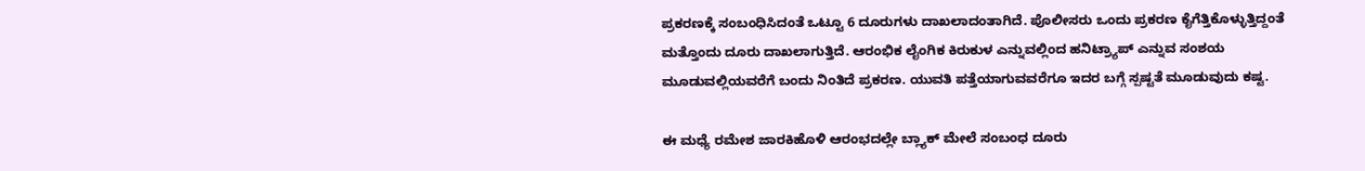ಪ್ರಕರಣಕ್ಕೆ ಸಂಬಂಧಿಸಿದಂತೆ ಒಟ್ಟೂ 6 ದೂರುಗಳು ದಾಖಲಾದಂತಾಗಿದೆ. ಪೊಲೀಸರು ಒಂದು ಪ್ರಕರಣ ಕೈಗೆತ್ತಿಕೊಳ್ಳುತ್ತಿದ್ದಂತೆ ಮತ್ತೊಂದು ದೂರು ದಾಖಲಾಗುತ್ತಿದೆ. ಆರಂಭಿಕ ಲೈಂಗಿಕ ಕಿರುಕುಳ ಎನ್ನುವಲ್ಲಿಂದ ಹನಿಟ್ರ್ಯಾಪ್ ಎನ್ನುವ ಸಂಶಯ ಮೂಡುವಲ್ಲಿಯವರೆಗೆ ಬಂದು ನಿಂತಿದೆ ಪ್ರಕರಣ. ಯುವತಿ ಪತ್ತೆಯಾಗುವವರೆಗೂ ಇದರ ಬಗ್ಗೆ ಸ್ಪಷ್ಟತೆ ಮೂಡುವುದು ಕಷ್ಟ.

ಈ ಮಧ್ಯೆ ರಮೇಶ ಜಾರಕಿಹೊಳಿ ಆರಂಭದಲ್ಲೇ ಬ್ಲ್ಯಾಕ್ ಮೇಲೆ ಸಂಬಂಧ ದೂರು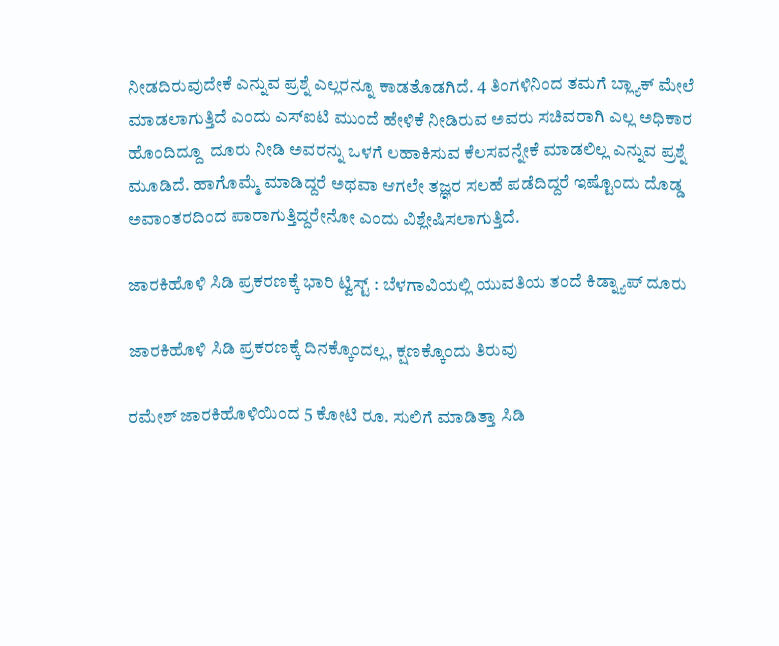ನೀಡದಿರುವುದೇಕೆ ಎನ್ನುವ ಪ್ರಶ್ನೆ ಎಲ್ಲರನ್ನೂ ಕಾಡತೊಡಗಿದೆ. 4 ತಿಂಗಳಿನಿಂದ ತಮಗೆ ಬ್ಲ್ಯಾಕ್ ಮೇಲೆ ಮಾಡಲಾಗುತ್ತಿದೆ ಎಂದು ಎಸ್ಐಟಿ ಮುಂದೆ ಹೇಳಿಕೆ ನೀಡಿರುವ ಅವರು ಸಚಿವರಾಗಿ ಎಲ್ಲ ಅಧಿಕಾರ ಹೊಂದಿದ್ದೂ  ದೂರು ನೀಡಿ ಅವರನ್ನು ಒಳಗೆ ಲಹಾಕಿಸುವ ಕೆಲಸವನ್ನೇಕೆ ಮಾಡಲಿಲ್ಲ ಎನ್ನುವ ಪ್ರಶ್ನೆ ಮೂಡಿದೆ. ಹಾಗೊಮ್ಮೆ ಮಾಡಿದ್ದರೆ ಅಥವಾ ಆಗಲೇ ತಜ್ಞರ ಸಲಹೆ ಪಡೆದಿದ್ದರೆ ಇಷ್ಟೊಂದು ದೊಡ್ಡ ಅವಾಂತರದಿಂದ ಪಾರಾಗುತ್ತಿದ್ದರೇನೋ ಎಂದು ವಿಶ್ಲೇಷಿಸಲಾಗುತ್ತಿದೆ.

ಜಾರಕಿಹೊಳಿ ಸಿಡಿ ಪ್ರಕರಣಕ್ಕೆ ಭಾರಿ ಟ್ವಿಸ್ಟ್ : ಬೆಳಗಾವಿಯಲ್ಲಿ ಯುವತಿಯ ತಂದೆ ಕಿಡ್ನ್ಯಾಪ್ ದೂರು

ಜಾರಕಿಹೊಳಿ ಸಿಡಿ ಪ್ರಕರಣಕ್ಕೆ ದಿನಕ್ಕೊಂದಲ್ಲ, ಕ್ಷಣಕ್ಕೊಂದು ತಿರುವು

ರಮೇಶ್ ಜಾರಕಿಹೊಳಿಯಿಂದ 5 ಕೋಟಿ ರೂ. ಸುಲಿಗೆ ಮಾಡಿತ್ತಾ ಸಿಡಿ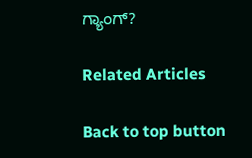ಗ್ಯಾಂಗ್?

Related Articles

Back to top button